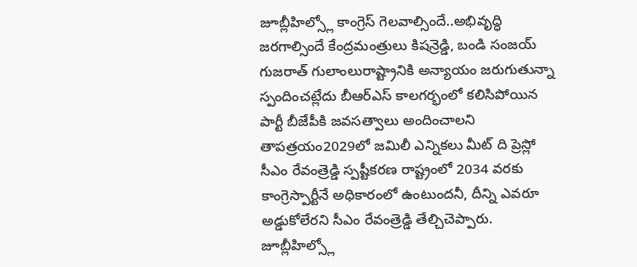జూబ్లీహిల్స్లో కాంగ్రెస్ గెలవాల్సిందే..అభివృద్ధి జరగాల్సిందే కేంద్రమంత్రులు కిషన్రెడ్డి, బండి సంజయ్ గుజరాత్ గులాంలురాష్ట్రానికి అన్యాయం జరుగుతున్నా స్పందించట్లేదు బీఆర్ఎస్ కాలగర్భంలో కలిసిపోయిన పార్టీ బీజేపీకి జవసత్వాలు అందించాలని తాపత్రయం2029లో జమిలీ ఎన్నికలు మీట్ ది ప్రెస్లో సీఎం రేవంత్రెడ్డి స్పష్టీకరణ రాష్ట్రంలో 2034 వరకు కాంగ్రెస్పార్టీనే అధికారంలో ఉంటుందనీ, దీన్ని ఎవరూ అడ్డుకోలేరని సీఎం రేవంత్రెడ్డి తేల్చిచెప్పారు. జూబ్లీహిల్స్లో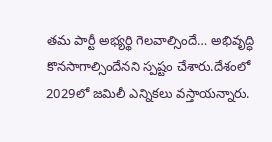తమ పార్టీ అభ్యర్థి గెలవాల్సిందే… అభివృద్ధి కొనసాగాల్సిందేనని స్పష్టం చేశారు.దేశంలో 2029లో జమిలీ ఎన్నికలు వస్తాయన్నారు.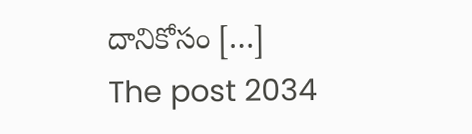దానికోసం […]
The post 2034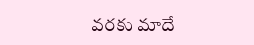వరకు మాదే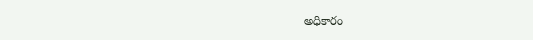అధికారం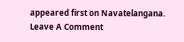appeared first on Navatelangana.
Leave A Comment